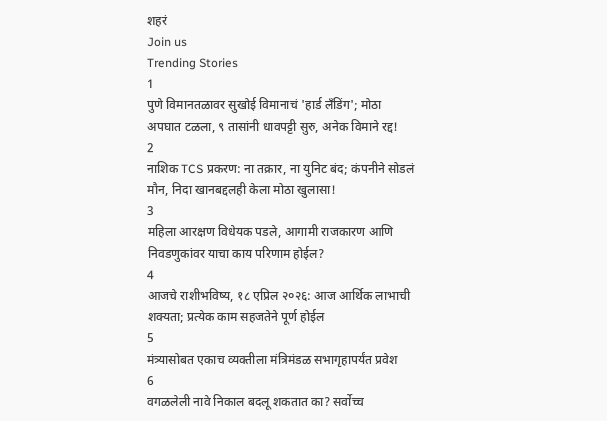शहरं
Join us
Trending Stories
1
पुणे विमानतळावर सुखोई विमानाचं 'हार्ड लँडिंग'; मोठा अपघात टळला, ९ तासांनी धावपट्टी सुरु, अनेक विमाने रद्द!
2
नाशिक TCS प्रकरण: ना तक्रार, ना युनिट बंद; कंपनीने सोडलं मौन, निदा खानबद्दलही केला मोठा खुलासा!
3
महिला आरक्षण विधेयक पडले, आगामी राजकारण आणि निवडणुकांवर याचा काय परिणाम होईल?
4
आजचे राशीभविष्य, १८ एप्रिल २०२६: आज आर्थिक लाभाची शक्यता; प्रत्येक काम सहजतेने पूर्ण होईल
5
मंत्र्यासोबत एकाच व्यक्तीला मंत्रिमंडळ सभागृहापर्यंत प्रवेश
6
वगळलेली नावे निकाल बदलू शकतात का? सर्वोच्च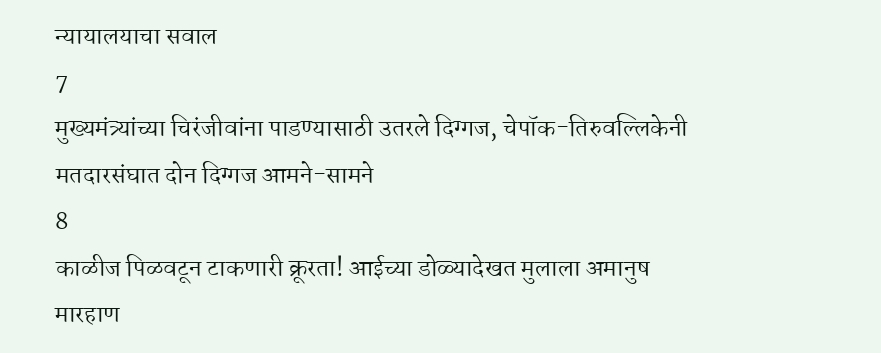न्यायालयाचा सवाल
7
मुख्यमंत्र्यांच्या चिरंजीवांना पाडण्यासाठी उतरले दिग्गज, चेपॉक-तिरुवल्लिकेनी मतदारसंघात दोन दिग्गज आमने-सामने
8
काळीज पिळवटून टाकणारी क्रूरता! आईच्या डोळ्यादेखत मुलाला अमानुष मारहाण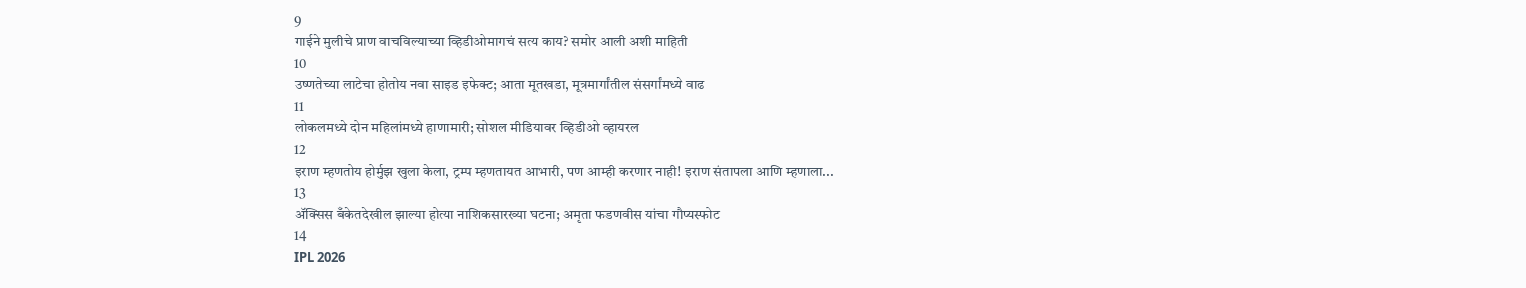9
गाईने मुलीचे प्राण वाचविल्याच्या व्हिडीओमागचं सत्य काय? समोर आली अशी माहिती
10
उष्णतेच्या लाटेचा होतोय नवा साइड इफेक्ट; आता मूतखडा, मूत्रमार्गांतील संसर्गांमध्ये वाढ
11
लोकलमध्ये दोन महिलांमध्ये हाणामारी; सोशल मीडियावर व्हिडीओ व्हायरल
12
इराण म्हणतोय होर्मुझ खुला केला, ट्रम्प म्हणतायत आभारी, पण आम्ही करणार नाही! इराण संतापला आणि म्हणाला...
13
ॲक्सिस बँकेतदेखील झाल्या होत्या नाशिकसारख्या घटना; अमृता फडणवीस यांचा गौप्यस्फोट
14
IPL 2026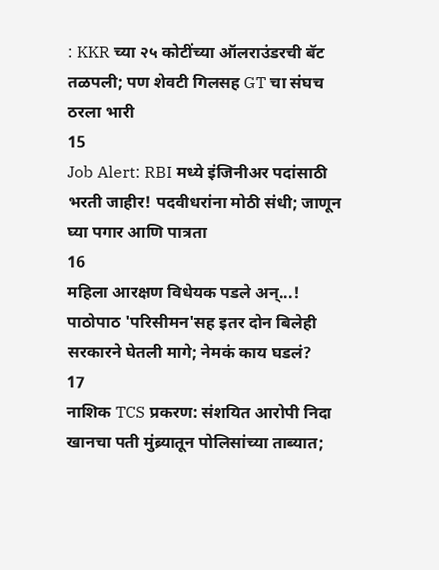: KKR च्या २५ कोटींच्या ऑलराउंडरची बॅट तळपली; पण शेवटी गिलसह GT चा संघच ठरला भारी
15
Job Alert: RBI मध्ये इंजिनीअर पदांसाठी भरती जाहीर! पदवीधरांना मोठी संधी; जाणून घ्या पगार आणि पात्रता
16
महिला आरक्षण विधेयक पडले अन्...! पाठोपाठ 'परिसीमन'सह इतर दोन बिलेही सरकारने घेतली मागे; नेमकं काय घडलं?
17
नाशिक TCS प्रकरण: संशयित आरोपी निदा खानचा पती मुंब्र्यातून पोलिसांच्या ताब्यात;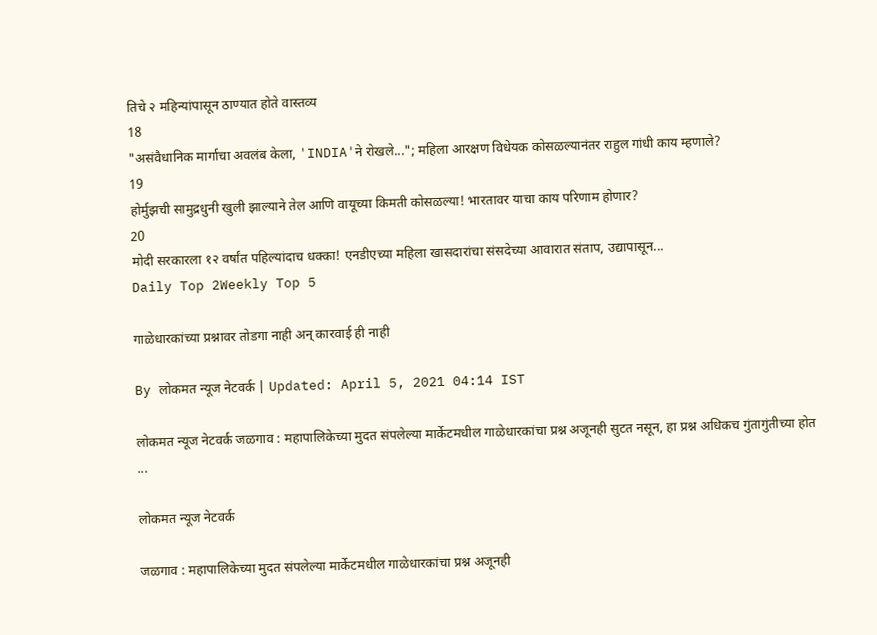तिचे २ महिन्यांपासून ठाण्यात होते वास्तव्य
18
"असंवैधानिक मार्गाचा अवलंब केला, 'INDIA'ने रोखले..."; महिला आरक्षण विधेयक कोसळल्यानंतर राहुल गांधी काय म्हणाले?
19
होर्मुझची सामुद्रधुनी खुली झाल्याने तेल आणि वायूच्या किमती कोसळल्या! भारतावर याचा काय परिणाम होणार?
20
मोदी सरकारला १२ वर्षांत पहिल्यांदाच धक्का! एनडीएच्या महिला खासदारांचा संसदेच्या आवारात संताप, उद्यापासून...
Daily Top 2Weekly Top 5

गाळेधारकांच्या प्रश्नावर तोडगा नाही अन् कारवाई ही नाही

By लोकमत न्यूज नेटवर्क | Updated: April 5, 2021 04:14 IST

लोकमत न्यूज नेटवर्क जळगाव : महापालिकेच्या मुदत संपलेल्या मार्केटमधील गाळेधारकांचा प्रश्न अजूनही सुटत नसून, हा प्रश्न अधिकच गुंतागुंतीच्या होत ...

लोकमत न्यूज नेटवर्क

जळगाव : महापालिकेच्या मुदत संपलेल्या मार्केटमधील गाळेधारकांचा प्रश्न अजूनही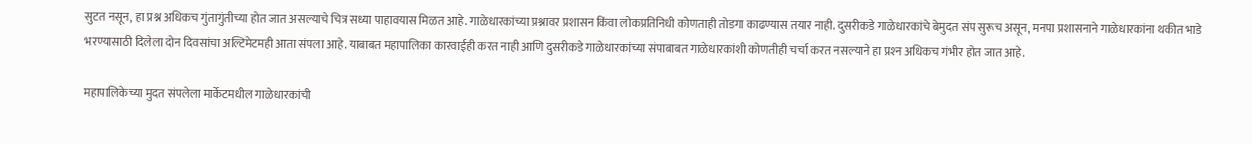सुटत नसून, हा प्रश्न अधिकच गुंतागुंतीच्या होत जात असल्याचे चित्र सध्या पाहावयास मिळत आहे. गाळेधारकांच्या प्रश्नावर प्रशासन किंवा लोकप्रतिनिधी कोणताही तोडगा काढण्यास तयार नाही. दुसरीकडे गाळेधारकांचे बेमुदत संप सुरूच असून, मनपा प्रशासनाने गाळेधारकांना थकीत भाडे भरण्यासाठी दिलेला दोन दिवसांचा अल्टिमेटमही आता संपला आहे. याबाबत महापालिका कारवाईही करत नाही आणि दुसरीकडे गाळेधारकांच्या संपाबाबत गाळेधारकांशी कोणतीही चर्चा करत नसल्याने हा प्रश्‍न अधिकच गंभीर होत जात आहे.

महापालिकेच्या मुदत संपलेला मार्केटमधील गाळेधारकांची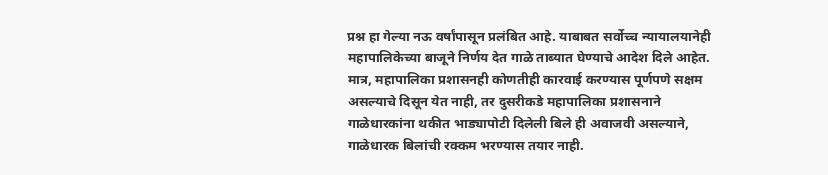प्रश्न हा गेल्या नऊ वर्षांपासून प्रलंबित आहे. याबाबत सर्वोच्च न्यायालयानेही महापालिकेच्या बाजूने निर्णय देत गाळे ताब्यात घेण्याचे आदेश दिले आहेत. मात्र, महापालिका प्रशासनही कोणतीही कारवाई करण्यास पूर्णपणे सक्षम असल्याचे दिसून येत नाही, तर दुसरीकडे महापालिका प्रशासनाने गाळेधारकांना थकीत भाड्यापोटी दिलेली बिले ही अवाजवी असल्याने, गाळेधारक बिलांची रक्कम भरण्यास तयार नाही.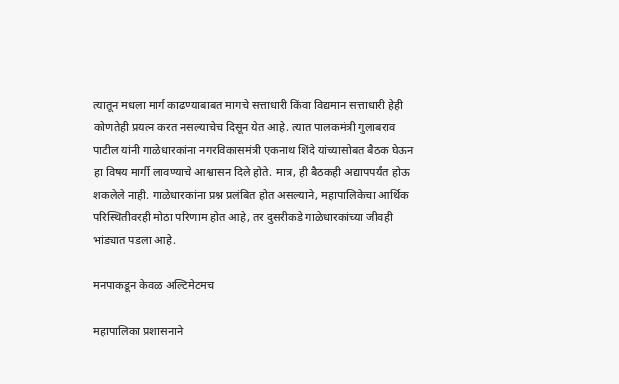त्यातून मधला मार्ग काढण्याबाबत मागचे सत्ताधारी किंवा विद्यमान सत्ताधारी हेही कोणतेही प्रयत्न करत नसल्याचेच दिसून येत आहे. त्यात पालकमंत्री गुलाबराव पाटील यांनी गाळेधारकांना नगरविकासमंत्री एकनाथ शिंदे यांच्यासोबत बैठक घेऊन हा विषय मार्गी लावण्याचे आश्वासन दिले होते. मात्र, ही बैठकही अद्यापपर्यंत होऊ शकलेले नाही. गाळेधारकांना प्रश्न प्रलंबित होत असल्याने, महापालिकेचा आर्थिक परिस्थितीवरही मोठा परिणाम होत आहे, तर दुसरीकडे गाळेधारकांच्या जीवही भांड्यात पडला आहे.

मनपाकडून केवळ अल्टिमेटमच

महापालिका प्रशासनाने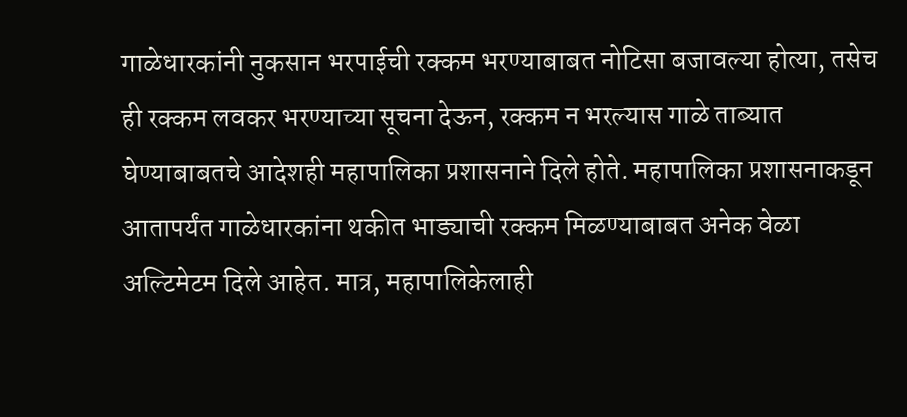गाळेधारकांनी नुकसान भरपाईची रक्कम भरण्याबाबत नोटिसा बजावल्या होत्या, तसेच ही रक्कम लवकर भरण्याच्या सूचना देऊन, रक्कम न भरल्यास गाळे ताब्यात घेण्याबाबतचे आदेशही महापालिका प्रशासनाने दिले होते. महापालिका प्रशासनाकडून आतापर्यंत गाळेधारकांना थकीत भाड्याची रक्कम मिळण्याबाबत अनेक वेळा अल्टिमेटम दिले आहेत. मात्र, महापालिकेलाही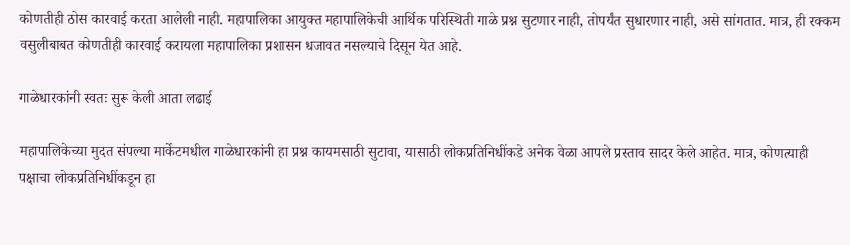कोणतीही ठोस कारवाई करता आलेली नाही. महापालिका आयुक्त महापालिकेची आर्थिक परिस्थिती गाळे प्रश्न सुटणार नाही, तोपर्यंत सुधारणार नाही, असे सांगतात. मात्र, ही रक्कम वसुलीबाबत कोणतीही कारवाई करायला महापालिका प्रशासन धजावत नसल्याचे दिसून येत आहे.

गाळेधारकांनी स्वतः सुरू केली आता लढाई

महापालिकेच्या मुदत संपल्या मार्केटमधील गाळेधारकांनी हा प्रश्न कायमसाठी सुटावा, यासाठी लोकप्रतिनिधींकडे अनेक वेळा आपले प्रस्ताव सादर केले आहेत. मात्र, कोणत्याही पक्षाचा लोकप्रतिनिधींकडून हा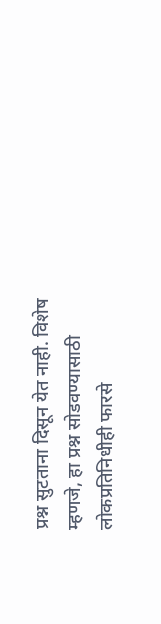प्रश्न सुटताना दिसून येत नाही. विशेष म्हणजे, हा प्रश्न सोडवण्यासाठी लोकप्रतिनिधीही फारसे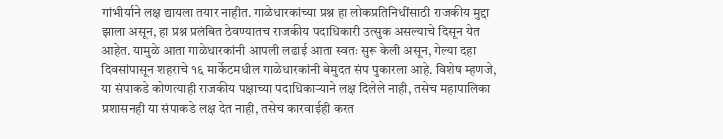गांभीर्याने लक्ष द्यायला तयार नाहीत. गाळेधारकांच्या प्रश्न हा लोकप्रतिनिधींसाठी राजकीय मुद्दा झाला असून, हा प्रश्न प्रलंबित ठेवण्यातच राजकीय पदाधिकारी उत्सुक असल्याचे दिसून येत आहेत. यामुळे आता गाळेधारकांनी आपली लढाई आता स्वतः सुरू केली असून, गेल्या दहा दिवसांपासून शहराचे १६ मार्केटमधील गाळेधारकांनी बेमुदत संप पुकारला आहे. विशेष म्हणजे, या संपाकडे कोणत्याही राजकीय पक्षाच्या पदाधिकाऱ्याने लक्ष दिलेले नाही, तसेच महापालिका प्रशासनही या संपाकडे लक्ष देत नाही, तसेच कारवाईही करत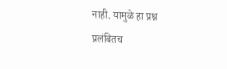नाही. यामुळे हा प्रश्न प्रलंबितच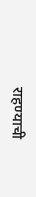राहण्याची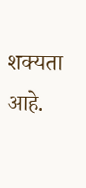शक्यता आहे.